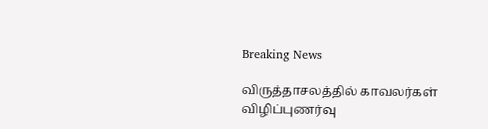Breaking News

விருத்தாசலத்தில் காவலர்கள் விழிப்புணர்வு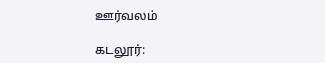ஊர்வலம்

கடலூர்: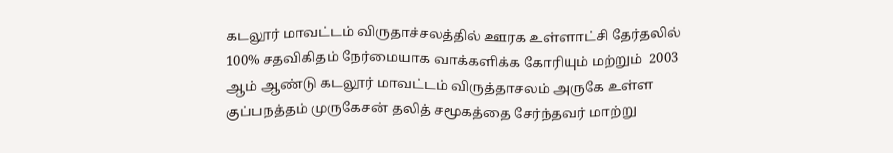கடலூர் மாவட்டம் விருதாச்சலத்தில் ஊரக உள்ளாட்சி தேர்தலில் 100% சதவிகிதம் நேர்மையாக வாக்களிக்க கோரியும் மற்றும்  2003 ஆம் ஆண்டு கடலூர் மாவட்டம் விருத்தாசலம் அருகே உள்ள குப்பநத்தம் முருகேசன் தலித் சமூகத்தை சேர்ந்தவர் மாற்று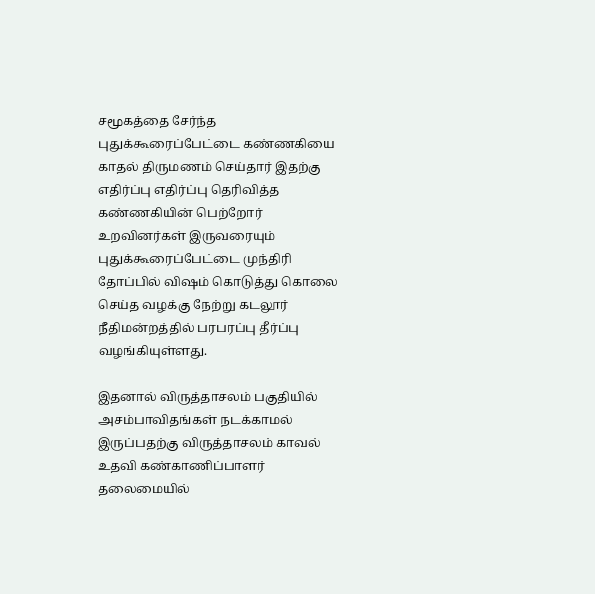சமூகத்தை சேர்ந்த புதுக்கூரைப்பேட்டை கண்ணகியை காதல் திருமணம் செய்தார் இதற்கு எதிர்ப்பு எதிர்ப்பு தெரிவித்த கண்ணகியின் பெற்றோர் உறவினர்கள் இருவரையும் புதுக்கூரைப்பேட்டை முந்திரி தோப்பில் விஷம் கொடுத்து கொலை செய்த வழக்கு நேற்று கடலூர் நீதிமன்றத்தில் பரபரப்பு தீர்ப்பு வழங்கியுள்ளது.

இதனால் விருத்தாசலம் பகுதியில் அசம்பாவிதங்கள் நடக்காமல் இருப்பதற்கு விருத்தாசலம் காவல் உதவி கண்காணிப்பாளர் தலைமையில்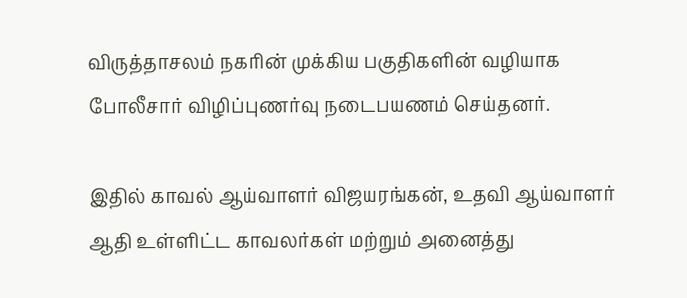விருத்தாசலம் நகரின் முக்கிய பகுதிகளின் வழியாக போலீசார் விழிப்புணர்வு நடைபயணம் செய்தனர்.

இதில் காவல் ஆய்வாளர் விஜயரங்கன், உதவி ஆய்வாளர் ஆதி உள்ளிட்ட காவலர்கள் மற்றும் அனைத்து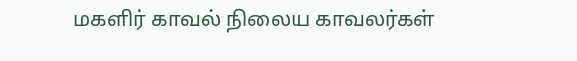மகளிர் காவல் நிலைய காவலர்கள்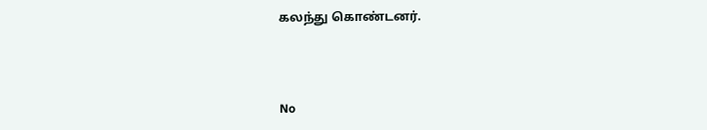கலந்து கொண்டனர்.



No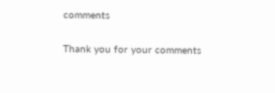comments

Thank you for your comments